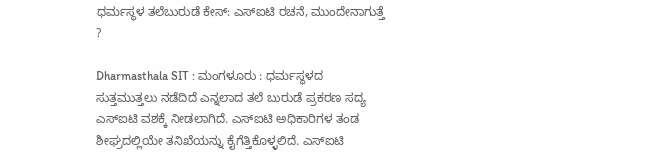ಧರ್ಮಸ್ಥಳ ತಲೆಬುರುಡೆ ಕೇಸ್: ಎಸ್ಐಟಿ ರಚನೆ, ಮುಂದೇನಾಗುತ್ತೆ ?

Dharmasthala SIT : ಮಂಗಳೂರು : ಧರ್ಮಸ್ಥಳದ ಸುತ್ತಮುತ್ತಲು ನಡೆದಿದೆ ಎನ್ನಲಾದ ತಲೆ ಬುರುಡೆ ಪ್ರಕರಣ ಸದ್ಯ ಎಸ್ಐಟಿ ವಶಕ್ಕೆ ನೀಡಲಾಗಿದೆ. ಎಸ್ಐಟಿ ಅಧಿಕಾರಿಗಳ ತಂಡ ಶೀಘ್ರದಲ್ಲಿಯೇ ತನಿಖೆಯನ್ನು ಕೈಗೆತ್ತಿಕೊಳ್ಳಲಿದೆ. ಎಸ್ಐಟಿ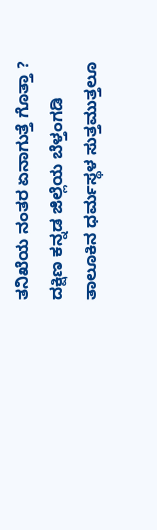ತನಿಖೆಯ ನಂತರ ಏನಾಗುತ್ತೆ ಗೊತ್ತಾ ?
ದಕ್ಷಿಣ ಕನ್ನಡ ಜಿಲ್ಲೆಯ ಬೆಳ್ತಂಗಡಿ ತಾಲೂಕಿನ ಧರ್ಮಸ್ಥಳ ಸುತ್ತಮುತ್ತಲೂ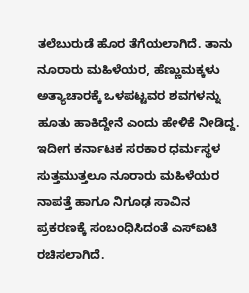ತಲೆಬುರುಡೆ ಹೊರ ತೆಗೆಯಲಾಗಿದೆ. ತಾನು ನೂರಾರು ಮಹಿಳೆಯರ, ಹೆಣ್ಣುಮಕ್ಕಳು ಅತ್ಯಾಚಾರಕ್ಕೆ ಒಳಪಟ್ಟವರ ಶವಗಳನ್ನು ಹೂತು ಹಾಕಿದ್ದೇನೆ ಎಂದು ಹೇಳಿಕೆ ನೀಡಿದ್ದ.
ಇದೀಗ ಕರ್ನಾಟಕ ಸರಕಾರ ಧರ್ಮಸ್ಥಳ ಸುತ್ತಮುತ್ತಲೂ ನೂರಾರು ಮಹಿಳೆಯರ ನಾಪತ್ತೆ ಹಾಗೂ ನಿಗೂಢ ಸಾವಿನ ಪ್ರಕರಣಕ್ಕೆ ಸಂಬಂಧಿಸಿದಂತೆ ಎಸ್ಐಟಿ ರಚಿಸಲಾಗಿದೆ.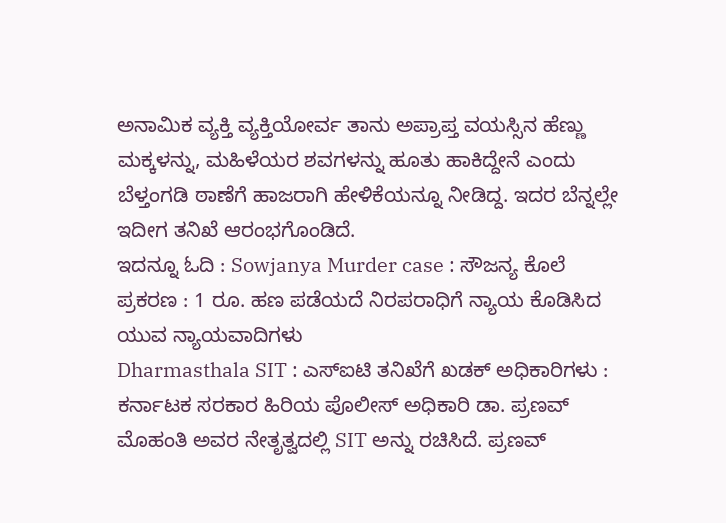ಅನಾಮಿಕ ವ್ಯಕ್ತಿ ವ್ಯಕ್ತಿಯೋರ್ವ ತಾನು ಅಪ್ರಾಪ್ತ ವಯಸ್ಸಿನ ಹೆಣ್ಣು ಮಕ್ಕಳನ್ನು, ಮಹಿಳೆಯರ ಶವಗಳನ್ನು ಹೂತು ಹಾಕಿದ್ದೇನೆ ಎಂದು ಬೆಳ್ತಂಗಡಿ ಠಾಣೆಗೆ ಹಾಜರಾಗಿ ಹೇಳಿಕೆಯನ್ನೂ ನೀಡಿದ್ದ. ಇದರ ಬೆನ್ನಲ್ಲೇ ಇದೀಗ ತನಿಖೆ ಆರಂಭಗೊಂಡಿದೆ.
ಇದನ್ನೂ ಓದಿ : Sowjanya Murder case : ಸೌಜನ್ಯ ಕೊಲೆ ಪ್ರಕರಣ : 1 ರೂ. ಹಣ ಪಡೆಯದೆ ನಿರಪರಾಧಿಗೆ ನ್ಯಾಯ ಕೊಡಿಸಿದ ಯುವ ನ್ಯಾಯವಾದಿಗಳು
Dharmasthala SIT : ಎಸ್ಐಟಿ ತನಿಖೆಗೆ ಖಡಕ್ ಅಧಿಕಾರಿಗಳು :
ಕರ್ನಾಟಕ ಸರಕಾರ ಹಿರಿಯ ಪೊಲೀಸ್ ಅಧಿಕಾರಿ ಡಾ. ಪ್ರಣವ್ ಮೊಹಂತಿ ಅವರ ನೇತೃತ್ವದಲ್ಲಿ SIT ಅನ್ನು ರಚಿಸಿದೆ. ಪ್ರಣವ್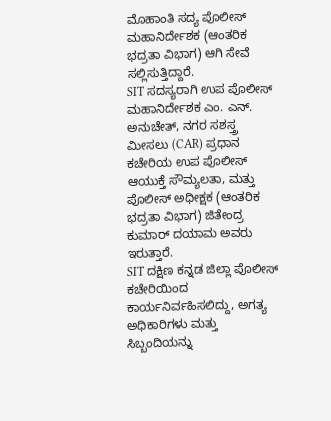ಮೊಹಾಂತಿ ಸದ್ಯ ಪೊಲೀಸ್ ಮಹಾನಿರ್ದೇಶಕ (ಆಂತರಿಕ ಭದ್ರತಾ ವಿಭಾಗ) ಆಗಿ ಸೇವೆ ಸಲ್ಲಿಸುತ್ತಿದ್ದಾರೆ.
SIT ಸದಸ್ಯರಾಗಿ ಉಪ ಪೊಲೀಸ್ ಮಹಾನಿರ್ದೇಶಕ ಎಂ. ಎನ್. ಅನುಚೇತ್, ನಗರ ಸಶಸ್ತ್ರ ಮೀಸಲು (CAR) ಪ್ರಧಾನ ಕಚೇರಿಯ ಉಪ ಪೊಲೀಸ್ ಆಯುಕ್ತೆ ಸೌಮ್ಯಲತಾ, ಮತ್ತು ಪೊಲೀಸ್ ಅಧೀಕ್ಷಕ (ಆಂತರಿಕ ಭದ್ರತಾ ವಿಭಾಗ) ಜಿತೇಂದ್ರ ಕುಮಾರ್ ದಯಾಮ ಅವರು ಇರುತ್ತಾರೆ.
SIT ದಕ್ಷಿಣ ಕನ್ನಡ ಜಿಲ್ಲಾ ಪೊಲೀಸ್ ಕಚೇರಿಯಿಂದ ಕಾರ್ಯನಿರ್ವಹಿಸಲಿದ್ದು, ಅಗತ್ಯ ಅಧಿಕಾರಿಗಳು ಮತ್ತು ಸಿಬ್ಬಂದಿಯನ್ನು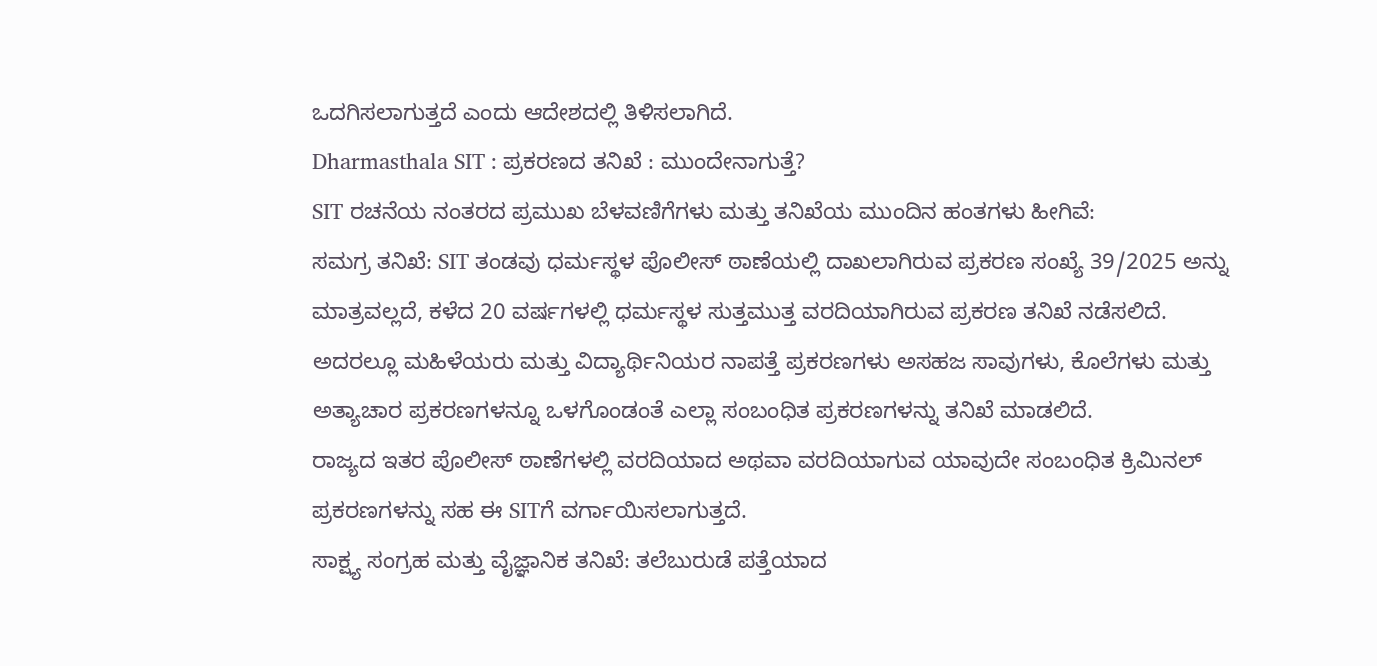ಒದಗಿಸಲಾಗುತ್ತದೆ ಎಂದು ಆದೇಶದಲ್ಲಿ ತಿಳಿಸಲಾಗಿದೆ.
Dharmasthala SIT : ಪ್ರಕರಣದ ತನಿಖೆ : ಮುಂದೇನಾಗುತ್ತೆ?
SIT ರಚನೆಯ ನಂತರದ ಪ್ರಮುಖ ಬೆಳವಣಿಗೆಗಳು ಮತ್ತು ತನಿಖೆಯ ಮುಂದಿನ ಹಂತಗಳು ಹೀಗಿವೆ:
ಸಮಗ್ರ ತನಿಖೆ: SIT ತಂಡವು ಧರ್ಮಸ್ಥಳ ಪೊಲೀಸ್ ಠಾಣೆಯಲ್ಲಿ ದಾಖಲಾಗಿರುವ ಪ್ರಕರಣ ಸಂಖ್ಯೆ 39/2025 ಅನ್ನು ಮಾತ್ರವಲ್ಲದೆ, ಕಳೆದ 20 ವರ್ಷಗಳಲ್ಲಿ ಧರ್ಮಸ್ಥಳ ಸುತ್ತಮುತ್ತ ವರದಿಯಾಗಿರುವ ಪ್ರಕರಣ ತನಿಖೆ ನಡೆಸಲಿದೆ.
ಅದರಲ್ಲೂ ಮಹಿಳೆಯರು ಮತ್ತು ವಿದ್ಯಾರ್ಥಿನಿಯರ ನಾಪತ್ತೆ ಪ್ರಕರಣಗಳು ಅಸಹಜ ಸಾವುಗಳು, ಕೊಲೆಗಳು ಮತ್ತು ಅತ್ಯಾಚಾರ ಪ್ರಕರಣಗಳನ್ನೂ ಒಳಗೊಂಡಂತೆ ಎಲ್ಲಾ ಸಂಬಂಧಿತ ಪ್ರಕರಣಗಳನ್ನು ತನಿಖೆ ಮಾಡಲಿದೆ.
ರಾಜ್ಯದ ಇತರ ಪೊಲೀಸ್ ಠಾಣೆಗಳಲ್ಲಿ ವರದಿಯಾದ ಅಥವಾ ವರದಿಯಾಗುವ ಯಾವುದೇ ಸಂಬಂಧಿತ ಕ್ರಿಮಿನಲ್ ಪ್ರಕರಣಗಳನ್ನು ಸಹ ಈ SITಗೆ ವರ್ಗಾಯಿಸಲಾಗುತ್ತದೆ.
ಸಾಕ್ಷ್ಯ ಸಂಗ್ರಹ ಮತ್ತು ವೈಜ್ಞಾನಿಕ ತನಿಖೆ: ತಲೆಬುರುಡೆ ಪತ್ತೆಯಾದ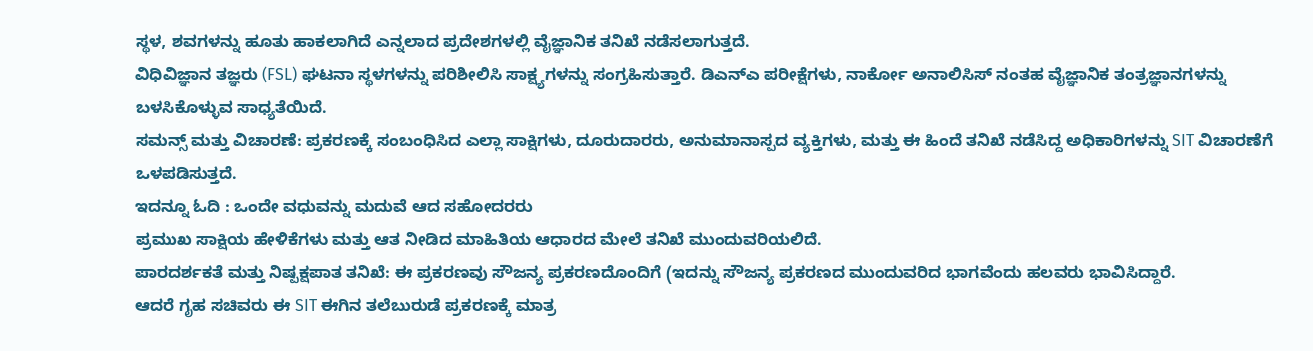ಸ್ಥಳ, ಶವಗಳನ್ನು ಹೂತು ಹಾಕಲಾಗಿದೆ ಎನ್ನಲಾದ ಪ್ರದೇಶಗಳಲ್ಲಿ ವೈಜ್ಞಾನಿಕ ತನಿಖೆ ನಡೆಸಲಾಗುತ್ತದೆ.
ವಿಧಿವಿಜ್ಞಾನ ತಜ್ಞರು (FSL) ಘಟನಾ ಸ್ಥಳಗಳನ್ನು ಪರಿಶೀಲಿಸಿ ಸಾಕ್ಷ್ಯಗಳನ್ನು ಸಂಗ್ರಹಿಸುತ್ತಾರೆ. ಡಿಎನ್ಎ ಪರೀಕ್ಷೆಗಳು, ನಾರ್ಕೋ ಅನಾಲಿಸಿಸ್ ನಂತಹ ವೈಜ್ಞಾನಿಕ ತಂತ್ರಜ್ಞಾನಗಳನ್ನು ಬಳಸಿಕೊಳ್ಳುವ ಸಾಧ್ಯತೆಯಿದೆ.
ಸಮನ್ಸ್ ಮತ್ತು ವಿಚಾರಣೆ: ಪ್ರಕರಣಕ್ಕೆ ಸಂಬಂಧಿಸಿದ ಎಲ್ಲಾ ಸಾಕ್ಷಿಗಳು, ದೂರುದಾರರು, ಅನುಮಾನಾಸ್ಪದ ವ್ಯಕ್ತಿಗಳು, ಮತ್ತು ಈ ಹಿಂದೆ ತನಿಖೆ ನಡೆಸಿದ್ದ ಅಧಿಕಾರಿಗಳನ್ನು SIT ವಿಚಾರಣೆಗೆ ಒಳಪಡಿಸುತ್ತದೆ.
ಇದನ್ನೂ ಓದಿ : ಒಂದೇ ವಧುವನ್ನು ಮದುವೆ ಆದ ಸಹೋದರರು
ಪ್ರಮುಖ ಸಾಕ್ಷಿಯ ಹೇಳಿಕೆಗಳು ಮತ್ತು ಆತ ನೀಡಿದ ಮಾಹಿತಿಯ ಆಧಾರದ ಮೇಲೆ ತನಿಖೆ ಮುಂದುವರಿಯಲಿದೆ.
ಪಾರದರ್ಶಕತೆ ಮತ್ತು ನಿಷ್ಪಕ್ಷಪಾತ ತನಿಖೆ: ಈ ಪ್ರಕರಣವು ಸೌಜನ್ಯ ಪ್ರಕರಣದೊಂದಿಗೆ (ಇದನ್ನು ಸೌಜನ್ಯ ಪ್ರಕರಣದ ಮುಂದುವರಿದ ಭಾಗವೆಂದು ಹಲವರು ಭಾವಿಸಿದ್ದಾರೆ.
ಆದರೆ ಗೃಹ ಸಚಿವರು ಈ SIT ಈಗಿನ ತಲೆಬುರುಡೆ ಪ್ರಕರಣಕ್ಕೆ ಮಾತ್ರ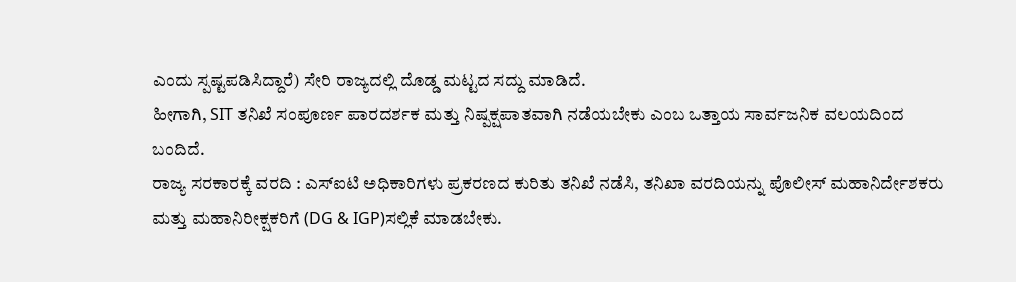ಎಂದು ಸ್ಪಷ್ಟಪಡಿಸಿದ್ದಾರೆ) ಸೇರಿ ರಾಜ್ಯದಲ್ಲಿ ದೊಡ್ಡ ಮಟ್ಟದ ಸದ್ದು ಮಾಡಿದೆ.
ಹೀಗಾಗಿ, SIT ತನಿಖೆ ಸಂಪೂರ್ಣ ಪಾರದರ್ಶಕ ಮತ್ತು ನಿಷ್ಪಕ್ಷಪಾತವಾಗಿ ನಡೆಯಬೇಕು ಎಂಬ ಒತ್ತಾಯ ಸಾರ್ವಜನಿಕ ವಲಯದಿಂದ ಬಂದಿದೆ.
ರಾಜ್ಯ ಸರಕಾರಕ್ಕೆ ವರದಿ : ಎಸ್ಐಟಿ ಅಧಿಕಾರಿಗಳು ಪ್ರಕರಣದ ಕುರಿತು ತನಿಖೆ ನಡೆಸಿ, ತನಿಖಾ ವರದಿಯನ್ನು ಪೊಲೀಸ್ ಮಹಾನಿರ್ದೇಶಕರು ಮತ್ತು ಮಹಾನಿರೀಕ್ಷಕರಿಗೆ (DG & IGP)ಸಲ್ಲಿಕೆ ಮಾಡಬೇಕು.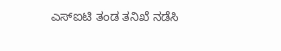ಎಸ್ಐಟಿ ತಂಡ ತನಿಖೆ ನಡೆಸಿ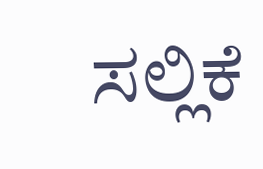ಸಲ್ಲಿಕೆ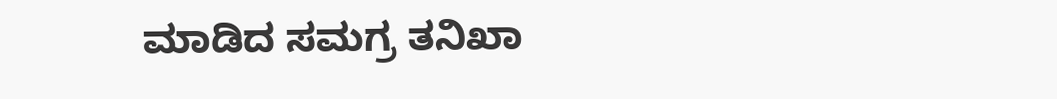ಮಾಡಿದ ಸಮಗ್ರ ತನಿಖಾ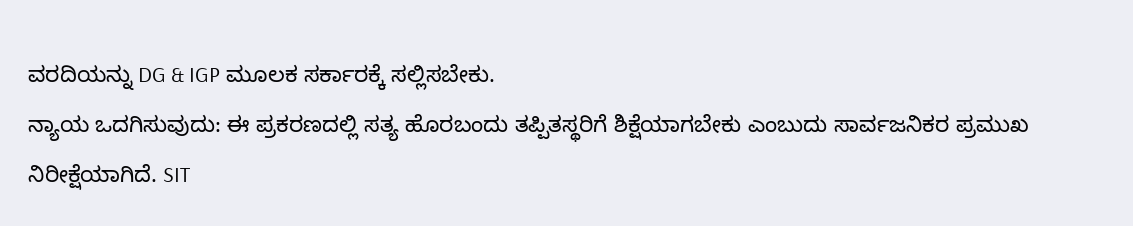ವರದಿಯನ್ನು DG & IGP ಮೂಲಕ ಸರ್ಕಾರಕ್ಕೆ ಸಲ್ಲಿಸಬೇಕು.
ನ್ಯಾಯ ಒದಗಿಸುವುದು: ಈ ಪ್ರಕರಣದಲ್ಲಿ ಸತ್ಯ ಹೊರಬಂದು ತಪ್ಪಿತಸ್ಥರಿಗೆ ಶಿಕ್ಷೆಯಾಗಬೇಕು ಎಂಬುದು ಸಾರ್ವಜನಿಕರ ಪ್ರಮುಖ ನಿರೀಕ್ಷೆಯಾಗಿದೆ. SIT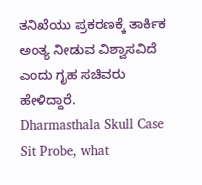ತನಿಖೆಯು ಪ್ರಕರಣಕ್ಕೆ ತಾರ್ಕಿಕ ಅಂತ್ಯ ನೀಡುವ ವಿಶ್ವಾಸವಿದೆ ಎಂದು ಗೃಹ ಸಚಿವರು ಹೇಳಿದ್ದಾರೆ.
Dharmasthala Skull Case Sit Probe, what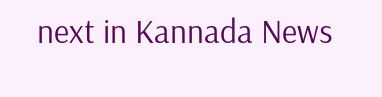next in Kannada News